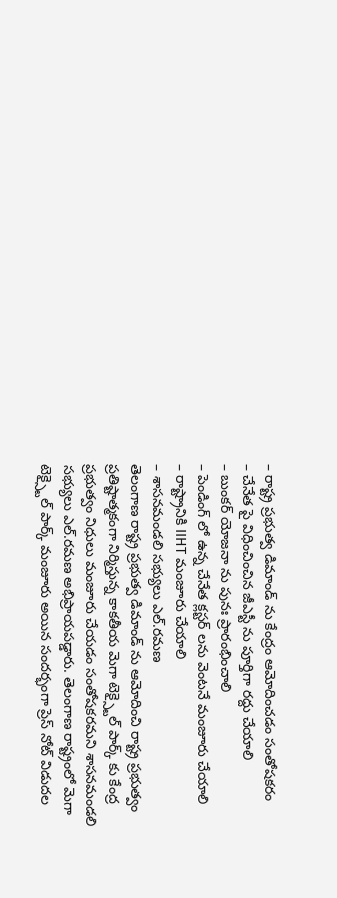– రాష్ట్ర ప్రభుత్వ డిమాండ్ ను కేంద్రం ఆమోదించడం సంతోషకరం
– చేనేత పై విధించించిన జీఎస్టీ ను పూర్తిగా రద్దు చేయాలి
– బుంకర్ యోజనా ను పునః ప్రారంభించాలి
– పెండింగ్ లో ఉన్న చేనేత క్లస్టర్ లను వెంటనే మంజూరు చేయాలి
– రాష్ట్రానికి IIHT మంజూరు చేయాలి
– శాసనమండలి సభ్యులు ఎల్.రమణ
తెలంగాణ రాష్ట్ర ప్రభుత్వ డిమాండ్ ను ఆమోదించి రాష్ట్ర ప్రభుత్వం ప్రతిష్టాత్మకంగా నిర్మిస్తున్న కాకతీయ మెగా టెక్స్టైల్ పార్క్ కు కేంద్ర ప్రభుత్వం నిధులు మంజూరు చేయడం సంతోషకరమని శాసనమండలి సభ్యులు ఎల్.రమణ అభిప్రాయపడ్డారు. తెలంగాణ రాష్ట్రంలో మెగా టెక్స్టైల్ పార్క్ మంజూరు అయిన సందర్భంగా ప్రెస్ నోట్ విడుదల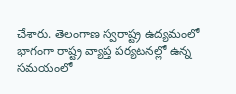చేశారు. తెలంగాణ స్వరాష్ట్ర ఉద్యమంలో భాగంగా రాష్ట్ర వ్యాప్త పర్యటనల్లో ఉన్న సమయంలో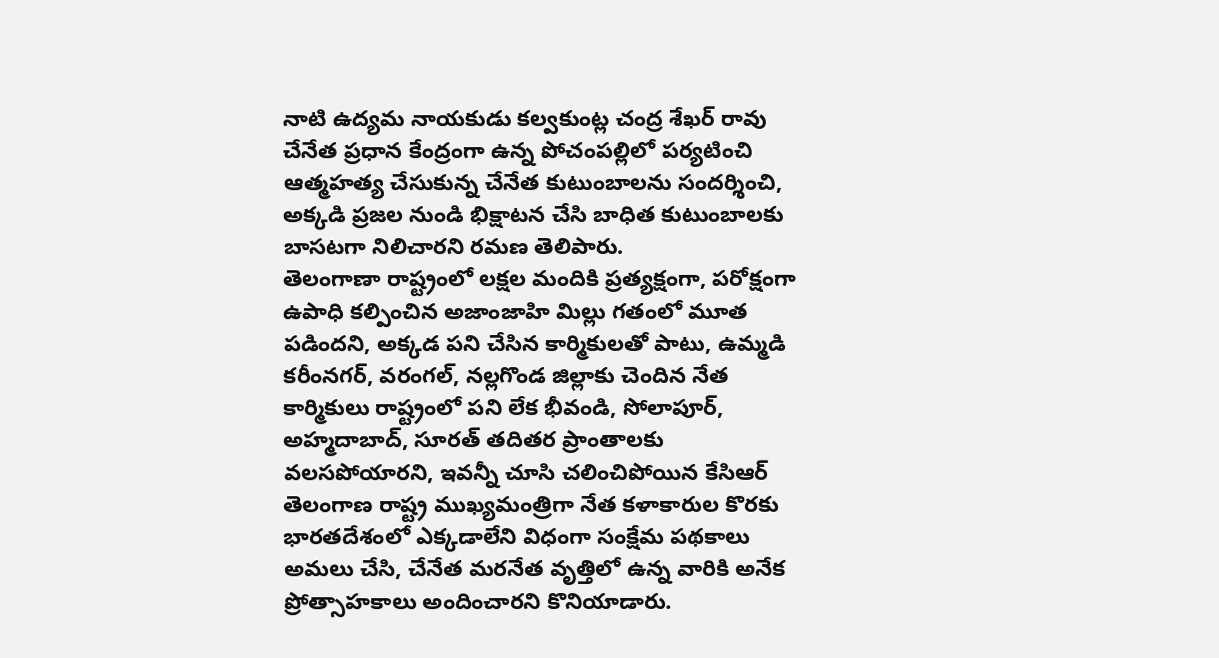నాటి ఉద్యమ నాయకుడు కల్వకుంట్ల చంద్ర శేఖర్ రావు చేనేత ప్రధాన కేంద్రంగా ఉన్న పోచంపల్లిలో పర్యటించి ఆత్మహత్య చేసుకున్న చేనేత కుటుంబాలను సందర్శించి, అక్కడి ప్రజల నుండి భిక్షాటన చేసి బాధిత కుటుంబాలకు బాసటగా నిలిచారని రమణ తెలిపారు.
తెలంగాణా రాష్ట్రంలో లక్షల మందికి ప్రత్యక్షంగా, పరోక్షంగా ఉపాధి కల్పించిన అజాంజాహి మిల్లు గతంలో మూత పడిందని, అక్కడ పని చేసిన కార్మికులతో పాటు, ఉమ్మడి కరీంనగర్, వరంగల్, నల్లగొండ జిల్లాకు చెందిన నేత కార్మికులు రాష్ట్రంలో పని లేక భీవండి, సోలాపూర్, అహ్మదాబాద్, సూరత్ తదితర ప్రాంతాలకు వలసపోయారని, ఇవన్నీ చూసి చలించిపోయిన కేసిఆర్ తెలంగాణ రాష్ట్ర ముఖ్యమంత్రిగా నేత కళాకారుల కొరకు భారతదేశంలో ఎక్కడాలేని విధంగా సంక్షేమ పథకాలు అమలు చేసి, చేనేత మరనేత వృత్తిలో ఉన్న వారికి అనేక ప్రోత్సాహకాలు అందించారని కొనియాడారు.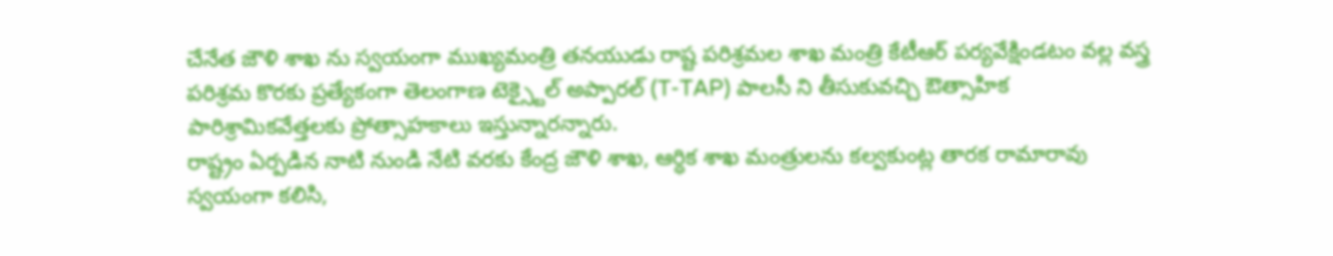చేనేత జౌళి శాఖ ను స్వయంగా ముఖ్యమంత్రి తనయుడు రాష్ట పరిశ్రమల శాఖ మంత్రి కేటీఆర్ పర్యవేక్షిండటం వల్ల వస్త్ర పరిశ్రమ కొరకు ప్రత్యేకంగా తెలంగాణ టెక్స్టైల్ అప్పారల్ (T-TAP) పాలసీ ని తీసుకువచ్చి ఔత్సాహిక పారిశ్రామికవేత్తలకు ప్రోత్సాహకాలు ఇస్తున్నారన్నారు.
రాష్ట్రం ఏర్పడిన నాటి నుండి నేటి వరకు కేంద్ర జౌళి శాఖ, ఆర్ధిక శాఖ మంత్రులను కల్వకుంట్ల తారక రామారావు స్వయంగా కలిసి,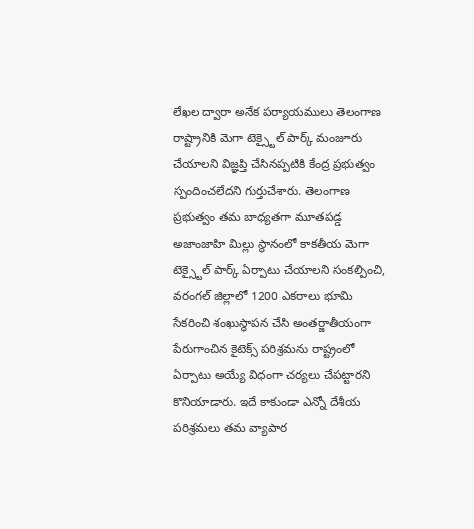లేఖల ద్వారా అనేక పర్యాయములు తెలంగాణ రాష్ట్రానికి మెగా టెక్స్టైల్ పార్క్ మంజూరు చేయాలని విజ్ఞప్తి చేసినప్పటికి కేంద్ర ప్రభుత్వం స్పందించలేదని గుర్తుచేశారు. తెలంగాణ ప్రభుత్వం తమ బాధ్యతగా మూతపడ్డ అజాంజాహి మిల్లు స్థానంలో కాకతీయ మెగా టెక్స్టైల్ పార్క్ ఏర్పాటు చేయాలని సంకల్పించి, వరంగల్ జిల్లాలో 1200 ఎకరాలు భూమి సేకరించి శంఖుస్థాపన చేసి అంతర్జాతీయంగా పేరుగాంచిన కైటెక్స్ పరిశ్రమను రాష్ట్రంలో ఏర్పాటు అయ్యే విధంగా చర్యలు చేపట్టారని కొనియాడారు. ఇదే కాకుండా ఎన్నో దేశీయ పరిశ్రమలు తమ వ్యాపార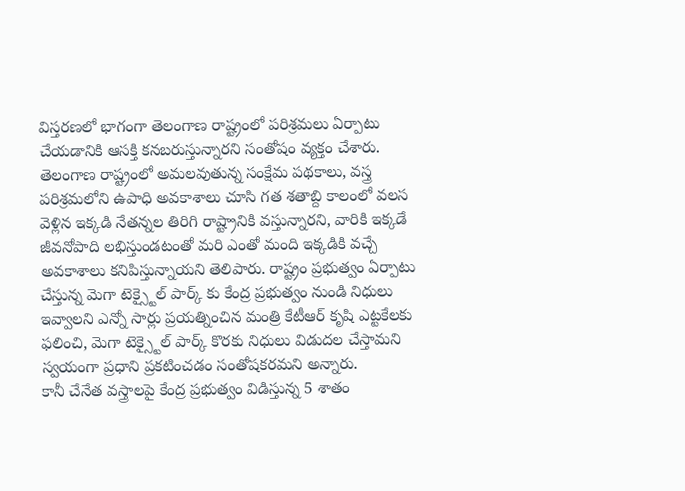విస్తరణలో భాగంగా తెలంగాణ రాష్ట్రంలో పరిశ్రమలు ఏర్పాటు చేయడానికి ఆసక్తి కనబరుస్తున్నారని సంతోషం వ్యక్తం చేశారు.
తెలంగాణ రాష్ట్రంలో అమలవుతున్న సంక్షేమ పథకాలు, వస్త్ర పరిశ్రమలోని ఉపాధి అవకాశాలు చూసి గత శతాబ్ది కాలంలో వలస వెళ్లిన ఇక్కడి నేతన్నల తిరిగి రాష్ట్రానికి వస్తున్నారని, వారికి ఇక్కడే జీవనోపాది లభిస్తుండటంతో మరి ఎంతో మంది ఇక్కడికి వచ్చే అవకాశాలు కనిపిస్తున్నాయని తెలిపారు. రాష్ట్రం ప్రభుత్వం ఏర్పాటు చేస్తున్న మెగా టెక్స్టైల్ పార్క్ కు కేంద్ర ప్రభుత్వం నుండి నిధులు ఇవ్వాలని ఎన్నో సార్లు ప్రయత్నించిన మంత్రి కేటీఆర్ కృషి ఎట్టకేలకు ఫలించి, మెగా టెక్స్టైల్ పార్క్ కొరకు నిధులు విడుదల చేస్తామని స్వయంగా ప్రధాని ప్రకటించడం సంతోషకరమని అన్నారు.
కానీ చేనేత వస్త్రాలపై కేంద్ర ప్రభుత్వం విడిస్తున్న 5 శాతం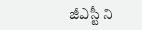జీఎస్టీ ని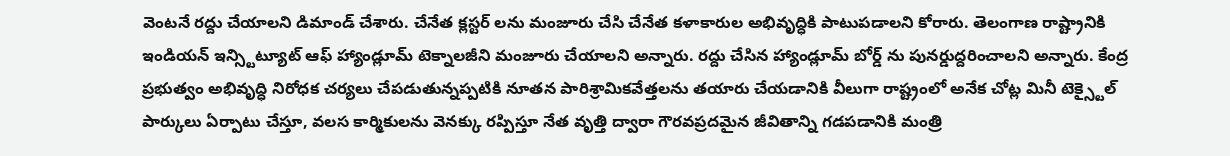వెంటనే రద్దు చేయాలని డిమాండ్ చేశారు. చేనేత క్లస్టర్ లను మంజూరు చేసి చేనేత కళాకారుల అభివృద్ధికి పాటుపడాలని కోరారు. తెలంగాణ రాష్ట్రానికి ఇండియన్ ఇన్స్టిట్యూట్ ఆఫ్ హ్యాండ్లూమ్ టెక్నాలజీని మంజూరు చేయాలని అన్నారు. రద్దు చేసిన హ్యాండ్లూమ్ బోర్డ్ ను పునర్డుద్దరించాలని అన్నారు. కేంద్ర ప్రభుత్వం అభివృద్ధి నిరోధక చర్యలు చేపడుతున్నప్పటికి నూతన పారిశ్రామికవేత్తలను తయారు చేయడానికి వీలుగా రాష్ట్రంలో అనేక చోట్ల మినీ టెక్స్టైల్ పార్కులు ఏర్పాటు చేస్తూ, వలస కార్మికులను వెనక్కు రప్పిస్తూ నేత వృత్తి ద్వారా గౌరవప్రదమైన జీవితాన్ని గడపడానికి మంత్రి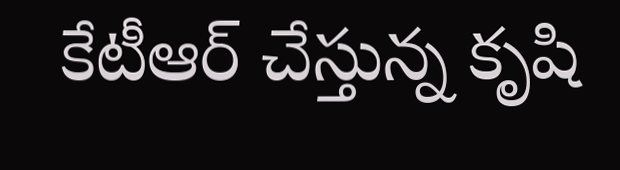కేటీఆర్ చేస్తున్న కృషి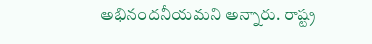అభినందనీయమని అన్నారు. రాష్ట్ర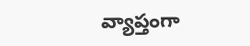వ్యాప్తంగా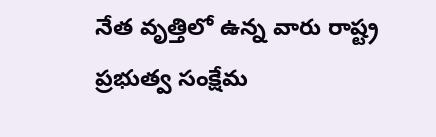నేత వృత్తిలో ఉన్న వారు రాష్ట్ర ప్రభుత్వ సంక్షేమ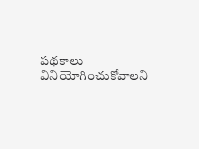పథకాలు వినియోగించుకోవాలని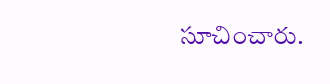సూచించారు.